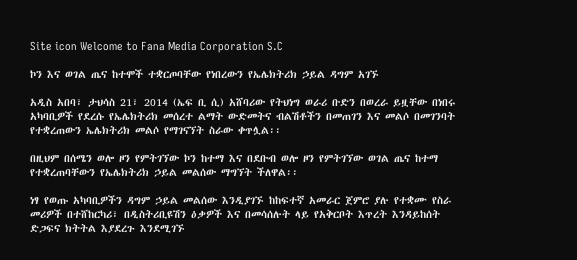Site icon Welcome to Fana Media Corporation S.C

ኮን እና ወገል ጤና ከተሞች ተቋርጦባቸው የነበረውን የኤሌክትሪክ ኃይል ዳግም አገኙ

አዲስ አበባ፣ ታህሳስ 21፣ 2014 (ኤፍ ቢ ሲ) አሸባሪው የትህነግ ወራሪ ቡድን በወረራ ይዟቸው በነበሩ አካባቢዎች የደረሱ የኤሌክትሪክ መሰረተ ልማት ውድመትና ብልሽቶችን በመጠገን እና መልሶ በመገንባት የተቋረጠውን ኤሌክትሪክ መልሶ የማገናኘት ስራው ቀጥሏል፡፡

በዚህም በሰሜን ወሎ ዞን የምትገኘው ኮን ከተማ እና በደቡብ ወሎ ዞን የምትገኘው ወገል ጤና ከተማ የተቋረጠባቸውን የኤሌክትሪክ ኃይል መልሰው ማግኘት ችለዋል፡፡

ነፃ የወጡ አካባቢዎችን ዳግም ኃይል መልሰው እንዲያገኙ ከከፍተኛ አመራር ጀምሮ ያሉ የተቋሙ የስራ መሪዎች በተሸከርካሪ፣ በዲስትሪቢዩሽን ዕቃዎች እና በመሳሰሉት ላይ የአቅርቦት እጥረት እንዳይከሰት ድጋፍና ክትትል እያደረጉ እንደሚገኙ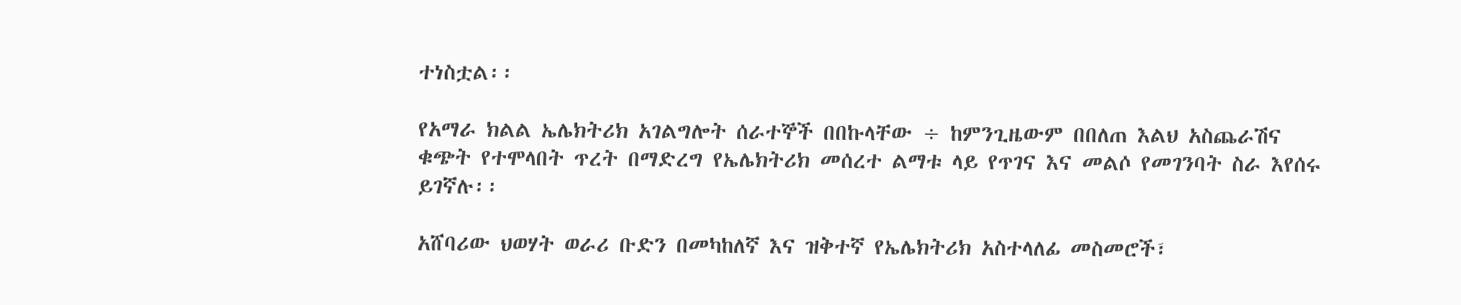ተነስቷል፡፡

የአማራ ክልል ኤሌክትሪክ አገልግሎት ሰራተኞች በበኩላቸው ÷ ከምንጊዜውም በበለጠ እልህ አስጨራሽና ቁጭት የተሞላበት ጥረት በማድረግ የኤሌክትሪክ መሰረተ ልማቱ ላይ የጥገና እና መልሶ የመገንባት ስራ እየሰሩ ይገኛሉ፡፡

አሸባሪው ህወሃት ወራሪ ቡድን በመካከለኛ እና ዝቅተኛ የኤሌክትሪክ አስተላለፊ መስመሮች፣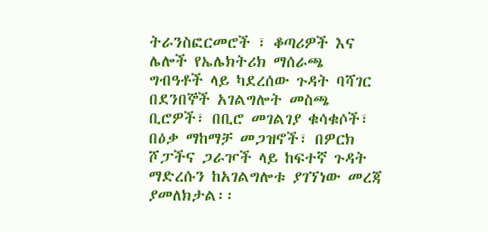ትራንስፎርመሮች ፣ ቆጣሪዎች እና ሌሎች የኤሌክትሪክ ማሰራጫ ግብዓቶች ላይ ካደረሰው ጉዳት ባሻገር በደንበኞች አገልግሎት መስጫ ቢሮዎች፣ በቢሮ መገልገያ ቁሳቁሶች፣ በዕቃ ማከማቻ መጋዝኖች፣ በዎርክ ሾፓችና ጋራዦች ላይ ከፍተኛ ጉዳት ማድረሱን ከአገልግሎቱ ያገኘነው መረጃ ያመለክታል፡፡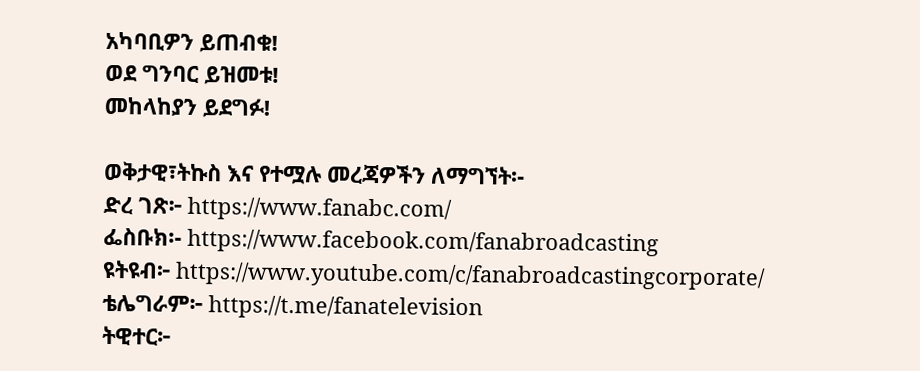አካባቢዎን ይጠብቁ!
ወደ ግንባር ይዝመቱ!
መከላከያን ይደግፉ!

ወቅታዊ፣ትኩስ እና የተሟሉ መረጃዎችን ለማግኘት፡-
ድረ ገጽ፦ https://www.fanabc.com/
ፌስቡክ፡- https://www.facebook.com/fanabroadcasting
ዩትዩብ፦ https://www.youtube.com/c/fanabroadcastingcorporate/
ቴሌግራም፦ https://t.me/fanatelevision
ትዊተር፦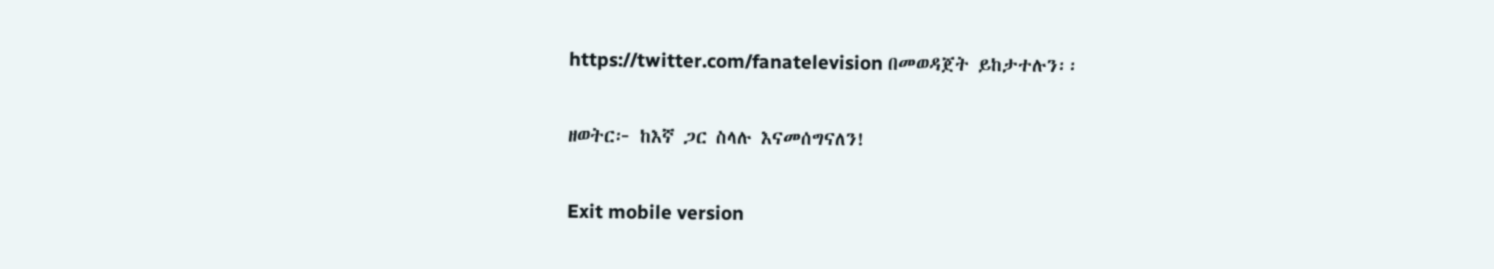https://twitter.com/fanatelevision በመወዳጀት ይከታተሉን፡፡

ዘወትር፦ ከእኛ ጋር ስላሉ እናመሰግናለን!

Exit mobile version